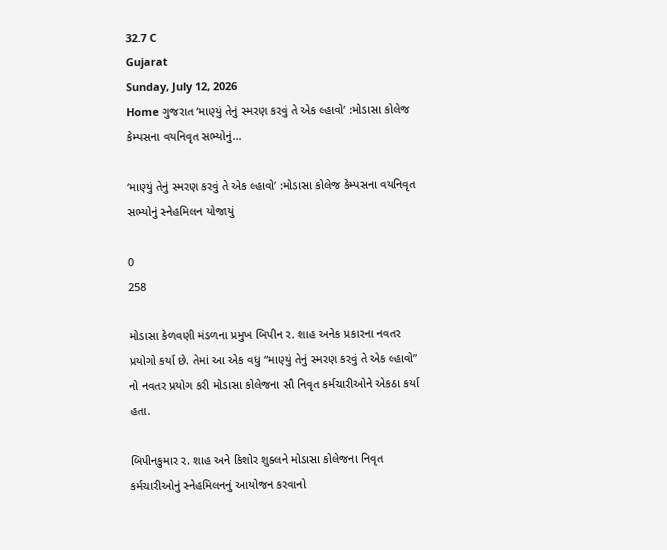32.7 C
Gujarat
Sunday, July 12, 2026
Home ગુજરાત ‘માણ્યું તેનું સ્મરણ કરવું તે એક લ્હાવો’ :મોડાસા કોલેજ કેમ્પસના વયનિવૃત સભ્યોનું...

‘માણ્યું તેનું સ્મરણ કરવું તે એક લ્હાવો’ :મોડાસા કોલેજ કેમ્પસના વયનિવૃત સભ્યોનું સ્નેહમિલન યોજાયું

0
258

મોડાસા કેળવણી મંડળના પ્રમુખ બિપીન ર. શાહ અનેક પ્રકારના નવતર પ્રયોગો કર્યા છે. તેમાં આ એક વધુ “માણ્યું તેનું સ્મરણ કરવું તે એક લ્હાવો” નો નવતર પ્રયોગ કરી મોડાસા કોલેજના સૌ નિવૃત કર્મચારીઓને એકઠા કર્યા હતા.

બિપીનકુમાર ર. શાહ અને કિશોર શુક્લને મોડાસા કોલેજના નિવૃત કર્મચારીઓનું સ્નેહમિલનનું આયોજન કરવાનો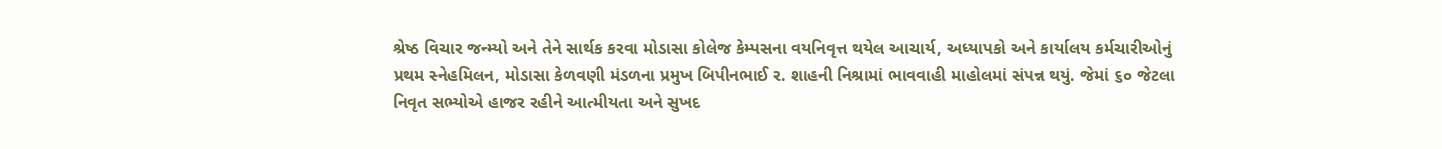શ્રેષ્ઠ વિચાર જન્મ્યો અને તેને સાર્થક કરવા મોડાસા કોલેજ કેમ્પસના વયનિવૃત્ત થયેલ આચાર્ય, અધ્યાપકો અને કાર્યાલય કર્મચારીઓનું પ્રથમ સ્નેહમિલન, મોડાસા કેળવણી મંડળના પ્રમુખ બિપીનભાઈ ર. શાહની નિશ્રામાં ભાવવાહી માહોલમાં સંપન્ન થયું. જેમાં ૬૦ જેટલા નિવૃત સભ્યોએ હાજર રહીને આત્મીયતા અને સુખદ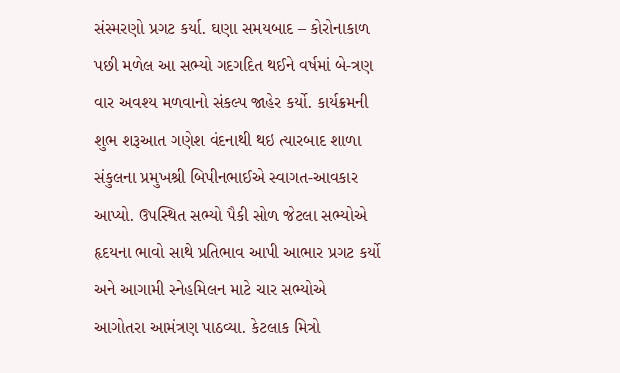સંસ્મરણો પ્રગટ કર્યા. ઘણા સમયબાદ – કોરોનાકાળ પછી મળેલ આ સભ્યો ગદગદિત થઈને વર્ષમાં બે-ત્રણ વાર અવશ્ય મળવાનો સંકલ્પ જાહેર કર્યો. કાર્યક્રમની શુભ શરૂઆત ગણેશ વંદનાથી થઇ ત્યારબાદ શાળા સંકુલના પ્રમુખશ્રી બિપીનભાઈએ સ્વાગત-આવકાર આપ્યો. ઉપસ્થિત સભ્યો પૈકી સોળ જેટલા સભ્યોએ હૃદયના ભાવો સાથે પ્રતિભાવ આપી આભાર પ્રગટ કર્યો અને આગામી સ્નેહમિલન માટે ચાર સભ્યોએ આગોતરા આમંત્રણ પાઠવ્યા. કેટલાક મિત્રો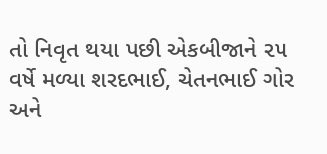તો નિવૃત થયા પછી એકબીજાને ૨૫ વર્ષે મળ્યા શરદભાઈ, ચેતનભાઈ ગોર અને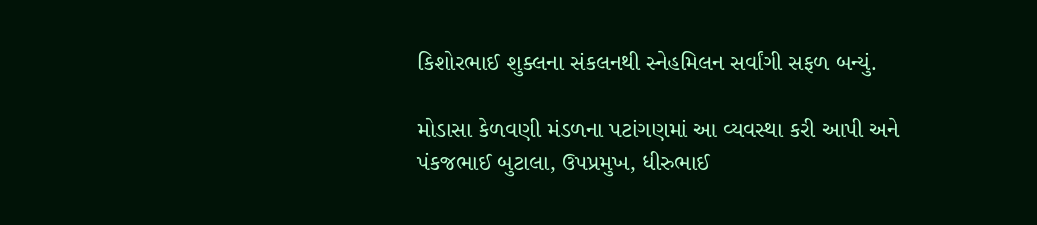કિશોરભાઈ શુક્લના સંકલનથી સ્નેહમિલન સર્વાંગી સફળ બન્યું.

મોડાસા કેળવણી મંડળના પટાંગણમાં આ વ્યવસ્થા કરી આપી અને પંકજભાઈ બુટાલા, ઉપપ્રમુખ, ધીરુભાઈ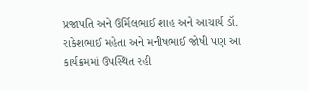પ્રજાપતિ અને ઉર્મિલભાઈ શાહ અને આચાર્ય ડૉ. રાકેશભાઈ મહેતા અને મનીષભાઈ જોષી પણ આ કાર્યક્રમમાં ઉપસ્થિત રહી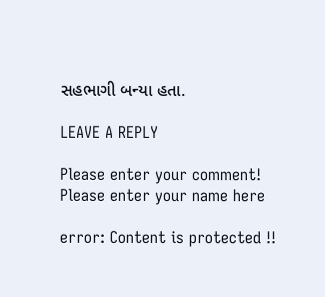સહભાગી બન્યા હતા.

LEAVE A REPLY

Please enter your comment!
Please enter your name here

error: Content is protected !!